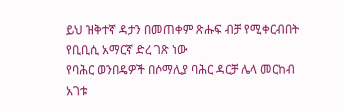ይህ ዝቅተኛ ዳታን በመጠቀም ጽሑፍ ብቻ የሚቀርብበት የቢቢሲ አማርኛ ድረ ገጽ ነው
የባሕር ወንበዴዎች በሶማሊያ ባሕር ዳርቻ ሌላ መርከብ አገቱ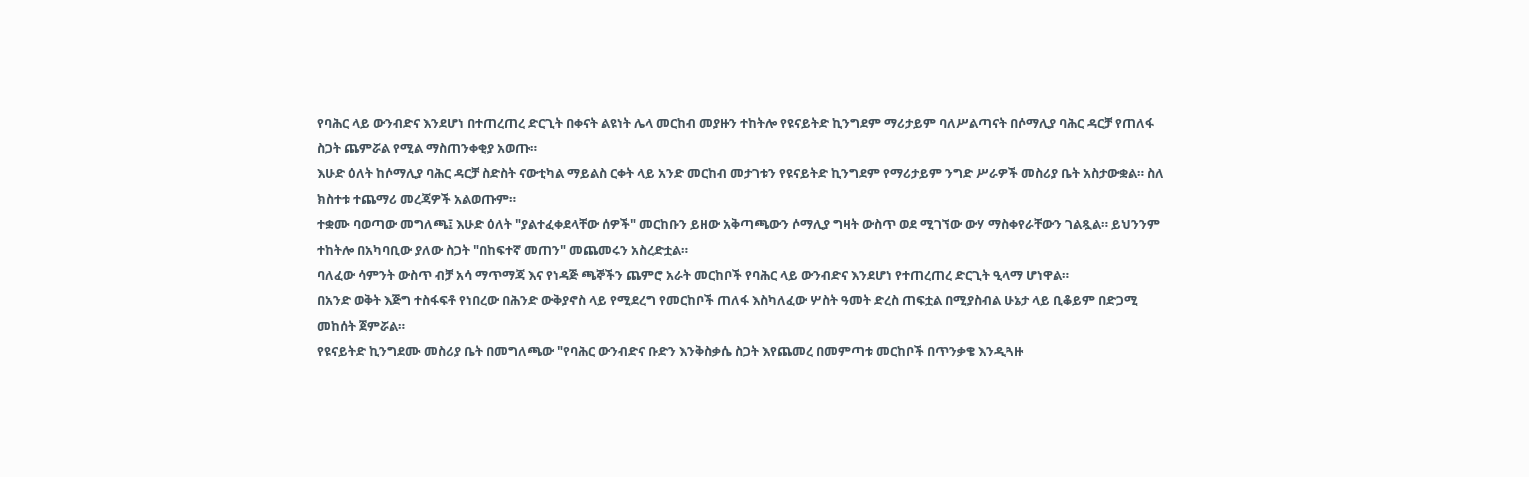የባሕር ላይ ውንብድና እንደሆነ በተጠረጠረ ድርጊት በቀናት ልዩነት ሌላ መርከብ መያዙን ተከትሎ የዩናይትድ ኪንግደም ማሪታይም ባለሥልጣናት በሶማሊያ ባሕር ዳርቻ የጠለፋ ስጋት ጨምሯል የሚል ማስጠንቀቂያ አወጡ።
እሁድ ዕለት ከሶማሊያ ባሕር ዳርቻ ስድስት ናውቲካል ማይልስ ርቀት ላይ አንድ መርከብ መታገቱን የዩናይትድ ኪንግደም የማሪታይም ንግድ ሥራዎች መስሪያ ቤት አስታውቋል። ስለ ክስተቱ ተጨማሪ መረጃዎች አልወጡም።
ተቋሙ ባወጣው መግለጫ፤ እሁድ ዕለት "ያልተፈቀደላቸው ሰዎች" መርከቡን ይዘው አቅጣጫውን ሶማሊያ ግዛት ውስጥ ወደ ሚገኘው ውሃ ማስቀየራቸውን ገልጿል። ይህንንም ተከትሎ በአካባቢው ያለው ስጋት "በከፍተኛ መጠን" መጨመሩን አስረድቷል።
ባለፈው ሳምንት ውስጥ ብቻ አሳ ማጥማጃ እና የነዳጅ ጫኞችን ጨምሮ አራት መርከቦች የባሕር ላይ ውንብድና እንደሆነ የተጠረጠረ ድርጊት ዒላማ ሆነዋል።
በአንድ ወቅት እጅግ ተስፋፍቶ የነበረው በሕንድ ውቅያኖስ ላይ የሚደረግ የመርከቦች ጠለፋ እስካለፈው ሦስት ዓመት ድረስ ጠፍቷል በሚያስብል ሁኔታ ላይ ቢቆይም በድጋሚ መከሰት ጀምሯል።
የዩናይትድ ኪንግደሙ መስሪያ ቤት በመግለጫው "የባሕር ውንብድና ቡድን እንቅስቃሴ ስጋት እየጨመረ በመምጣቱ መርከቦች በጥንቃቄ እንዲጓዙ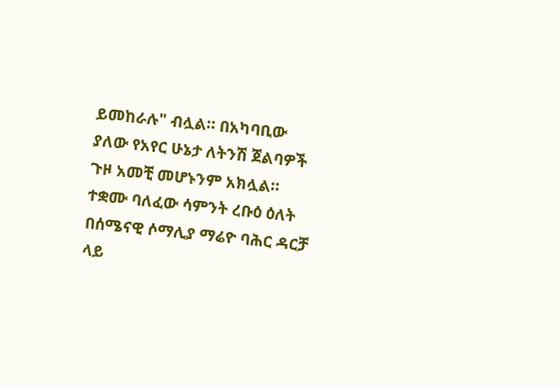ይመከራሉ" ብሏል። በአካባቢው ያለው የአየር ሁኔታ ለትንሽ ጀልባዎች ጉዞ አመቺ መሆኑንም አክሏል።
ተቋሙ ባለፈው ሳምንት ረቡዕ ዕለት በሰሜናዊ ሶማሊያ ማሬዮ ባሕር ዳርቻ ላይ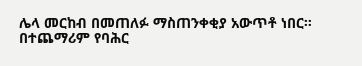ሌላ መርከብ በመጠለፉ ማስጠንቀቂያ አውጥቶ ነበር።
በተጨማሪም የባሕር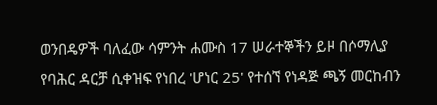ወንበዴዎች ባለፈው ሳምንት ሐሙስ 17 ሠራተኞችን ይዞ በሶማሊያ የባሕር ዳርቻ ሲቀዝፍ የነበረ 'ሆነር 25' የተሰኘ የነዳጅ ጫኝ መርከብን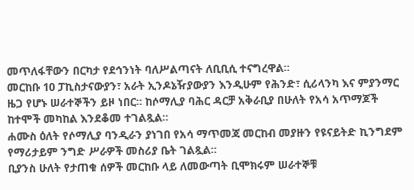መጥለፋቸውን በርካታ የደኅንነት ባለሥልጣናት ለቢቢሲ ተናግረዋል።
መርከቡ 10 ፓኪስታናውያን፣ አራት ኢንዶኔዥያውያን እንዲሁም የሕንድ፣ ሲሪላንካ እና ምያንማር ዜጋ የሆኑ ሠራተኞችን ይዞ ነበር። ከሶማሊያ ባሕር ዳርቻ አቅራቢያ በሁለት የአሳ አጥማጆች ከተሞች መካከል እንደቆመ ተገልጿል።
ሐሙስ ዕለት የሶማሊያ ባንዲራን ያነገበ የአሳ ማጥመጃ መርከብ መያዙን የዩናይትድ ኪንግደም የማሪታይም ንግድ ሥራዎች መስሪያ ቤት ገልጿል።
ቢያንስ ሁለት የታጠቁ ሰዎች መርከቡ ላይ ለመውጣት ቢሞክሩም ሠራተኞቹ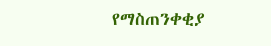የማስጠንቀቂያ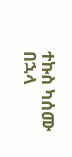ተኩስ ካሰሙ በኋላ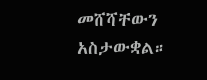መሸሻቸውን አስታውቋል።